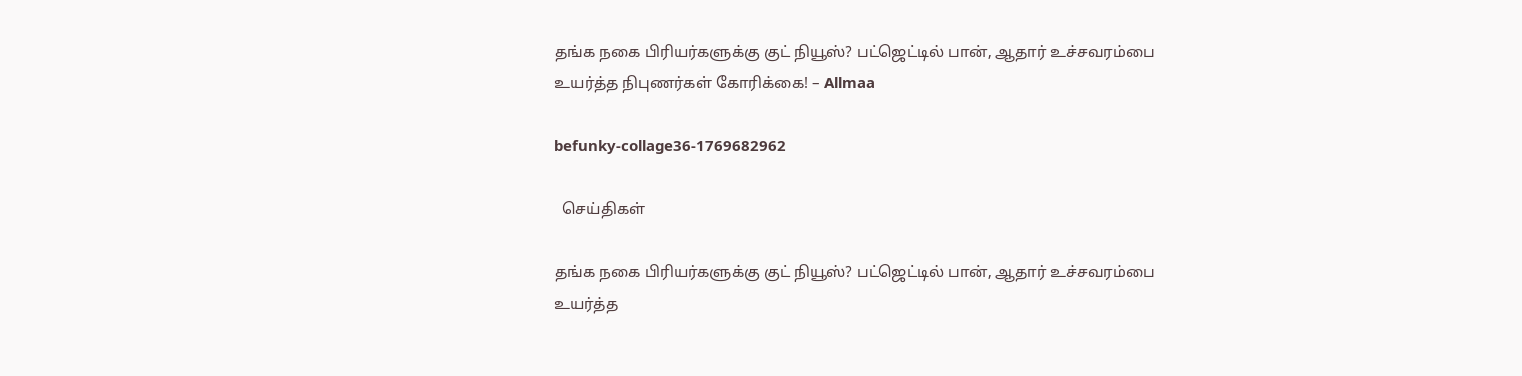தங்க நகை பிரியர்களுக்கு குட் நியூஸ்? பட்ஜெட்டில் பான், ஆதார் உச்சவரம்பை உயர்த்த நிபுணர்கள் கோரிக்கை! – Allmaa

befunky-collage36-1769682962

  செய்திகள்

தங்க நகை பிரியர்களுக்கு குட் நியூஸ்? பட்ஜெட்டில் பான், ஆதார் உச்சவரம்பை உயர்த்த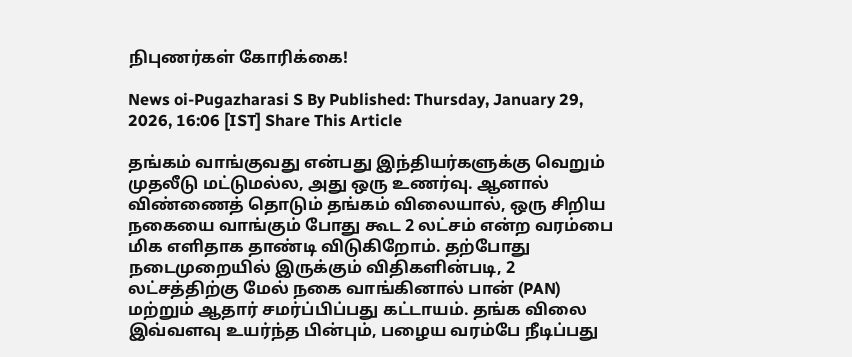நிபுணர்கள் கோரிக்கை!

News oi-Pugazharasi S By Published: Thursday, January 29, 2026, 16:06 [IST] Share This Article

தங்கம் வாங்குவது என்பது இந்தியர்களுக்கு வெறும் முதலீடு மட்டுமல்ல, அது ஒரு உணர்வு. ஆனால் விண்ணைத் தொடும் தங்கம் விலையால், ஒரு சிறிய நகையை வாங்கும் போது கூட 2 லட்சம் என்ற வரம்பை மிக எளிதாக தாண்டி விடுகிறோம். தற்போது நடைமுறையில் இருக்கும் விதிகளின்படி, 2 லட்சத்திற்கு மேல் நகை வாங்கினால் பான் (PAN) மற்றும் ஆதார் சமர்ப்பிப்பது கட்டாயம். தங்க விலை இவ்வளவு உயர்ந்த பின்பும், பழைய வரம்பே நீடிப்பது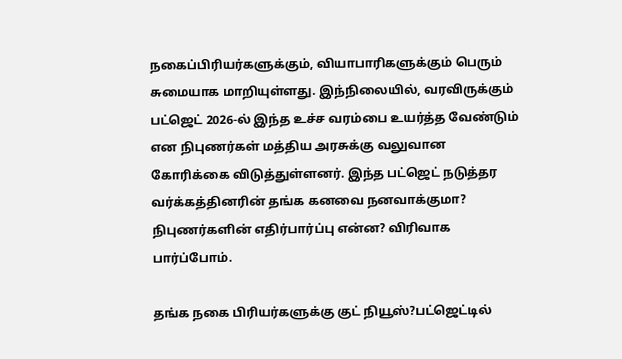நகைப்பிரியர்களுக்கும், வியாபாரிகளுக்கும் பெரும் சுமையாக மாறியுள்ளது. இந்நிலையில், வரவிருக்கும் பட்ஜெட் 2026-ல் இந்த உச்ச வரம்பை உயர்த்த வேண்டும் என நிபுணர்கள் மத்திய அரசுக்கு வலுவான கோரிக்கை விடுத்துள்ளனர். இந்த பட்ஜெட் நடுத்தர வர்க்கத்தினரின் தங்க கனவை நனவாக்குமா? நிபுணர்களின் எதிர்பார்ப்பு என்ன? விரிவாக பார்ப்போம்.

தங்க நகை பிரியர்களுக்கு குட் நியூஸ்?பட்ஜெட்டில்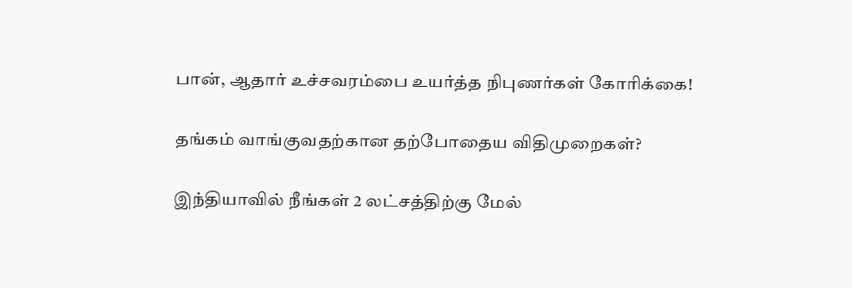பான், ஆதார் உச்சவரம்பை உயர்த்த நிபுணர்கள் கோரிக்கை!

தங்கம் வாங்குவதற்கான தற்போதைய விதிமுறைகள்?

இந்தியாவில் நீங்கள் 2 லட்சத்திற்கு மேல்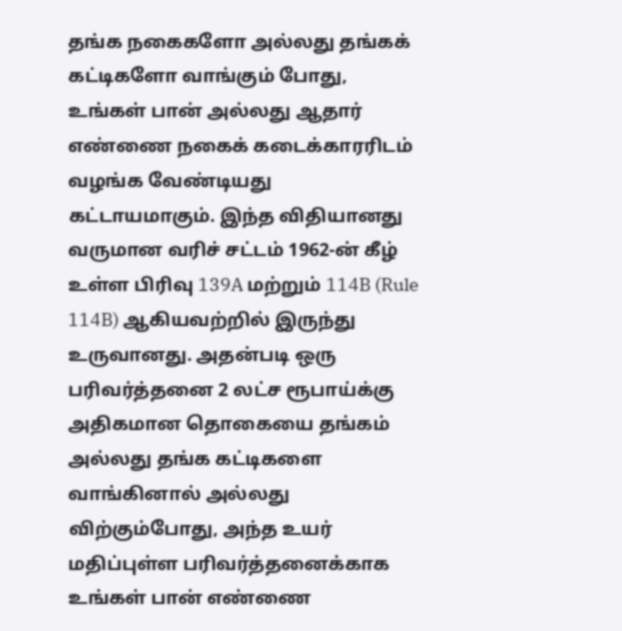தங்க நகைகளோ அல்லது தங்கக் கட்டிகளோ வாங்கும் போது, உங்கள் பான் அல்லது ஆதார் எண்ணை நகைக் கடைக்காரரிடம் வழங்க வேண்டியது கட்டாயமாகும். இந்த விதியானது வருமான வரிச் சட்டம் 1962-ன் கீழ் உள்ள பிரிவு 139A மற்றும் 114B (Rule 114B) ஆகியவற்றில் இருந்து உருவானது. அதன்படி ஒரு பரிவர்த்தனை 2 லட்ச ரூபாய்க்கு அதிகமான தொகையை தங்கம் அல்லது தங்க கட்டிகளை வாங்கினால் அல்லது விற்கும்போது, அந்த உயர் மதிப்புள்ள பரிவர்த்தனைக்காக உங்கள் பான் எண்ணை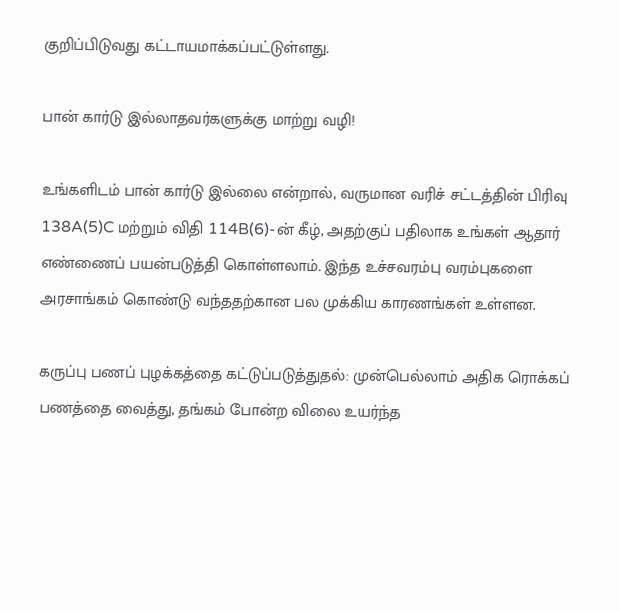குறிப்பிடுவது கட்டாயமாக்கப்பட்டுள்ளது.

பான் கார்டு இல்லாதவர்களுக்கு மாற்று வழி!

உங்களிடம் பான் கார்டு இல்லை என்றால், வருமான வரிச் சட்டத்தின் பிரிவு 138A(5)C மற்றும் விதி 114B(6)-ன் கீழ், அதற்குப் பதிலாக உங்கள் ஆதார் எண்ணைப் பயன்படுத்தி கொள்ளலாம். இந்த உச்சவரம்பு வரம்புகளை அரசாங்கம் கொண்டு வந்ததற்கான பல முக்கிய காரணங்கள் உள்ளன.

கருப்பு பணப் புழக்கத்தை கட்டுப்படுத்துதல்: முன்பெல்லாம் அதிக ரொக்கப் பணத்தை வைத்து, தங்கம் போன்ற விலை உயர்ந்த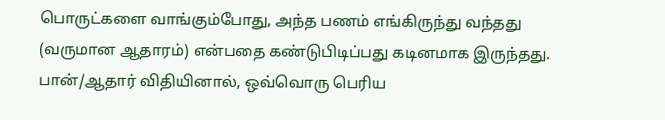பொருட்களை வாங்கும்போது, அந்த பணம் எங்கிருந்து வந்தது (வருமான ஆதாரம்) என்பதை கண்டுபிடிப்பது கடினமாக இருந்தது. பான்/ஆதார் விதியினால், ஒவ்வொரு பெரிய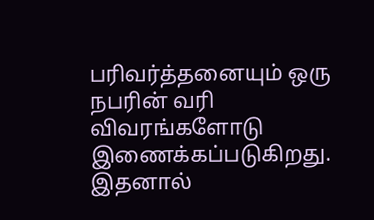பரிவர்த்தனையும் ஒரு நபரின் வரி விவரங்களோடு இணைக்கப்படுகிறது. இதனால்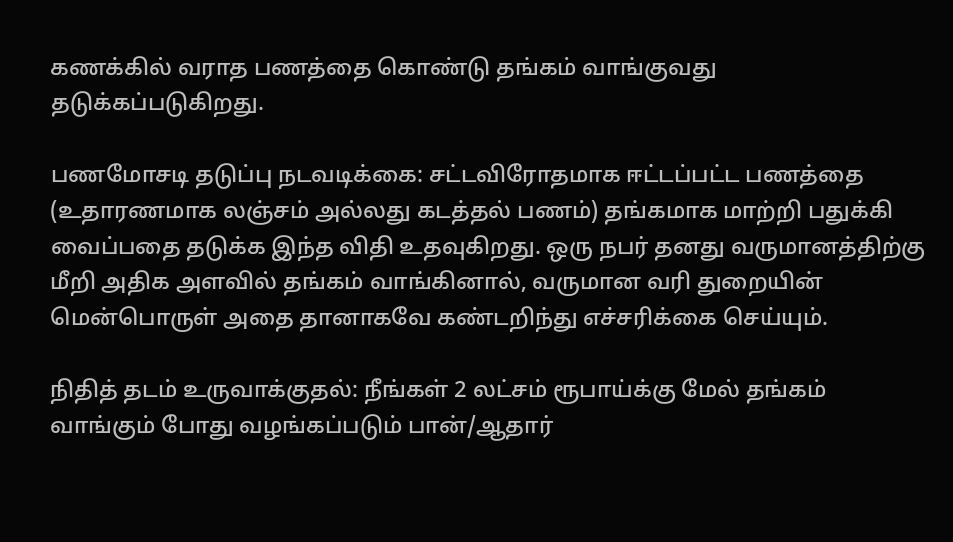கணக்கில் வராத பணத்தை கொண்டு தங்கம் வாங்குவது தடுக்கப்படுகிறது.

பணமோசடி தடுப்பு நடவடிக்கை: சட்டவிரோதமாக ஈட்டப்பட்ட பணத்தை (உதாரணமாக லஞ்சம் அல்லது கடத்தல் பணம்) தங்கமாக மாற்றி பதுக்கி வைப்பதை தடுக்க இந்த விதி உதவுகிறது. ஒரு நபர் தனது வருமானத்திற்கு மீறி அதிக அளவில் தங்கம் வாங்கினால், வருமான வரி துறையின் மென்பொருள் அதை தானாகவே கண்டறிந்து எச்சரிக்கை செய்யும்.

நிதித் தடம் உருவாக்குதல்: நீங்கள் 2 லட்சம் ரூபாய்க்கு மேல் தங்கம் வாங்கும் போது வழங்கப்படும் பான்/ஆதார்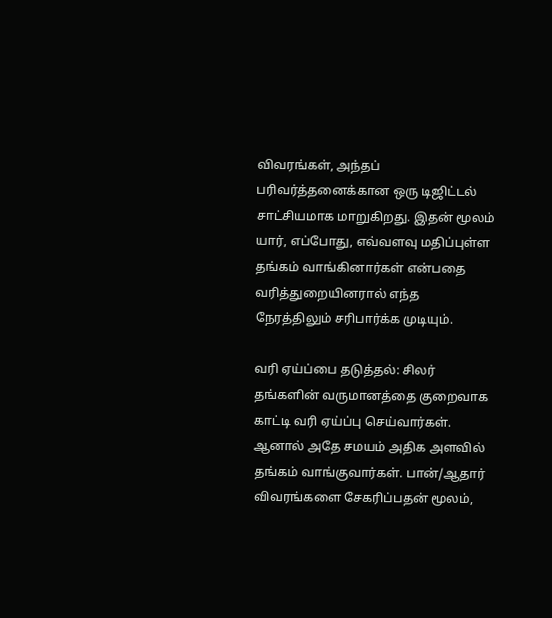விவரங்கள், அந்தப் பரிவர்த்தனைக்கான ஒரு டிஜிட்டல் சாட்சியமாக மாறுகிறது. இதன் மூலம் யார், எப்போது, எவ்வளவு மதிப்புள்ள தங்கம் வாங்கினார்கள் என்பதை வரித்துறையினரால் எந்த நேரத்திலும் சரிபார்க்க முடியும்.

வரி ஏய்ப்பை தடுத்தல்: சிலர் தங்களின் வருமானத்தை குறைவாக காட்டி வரி ஏய்ப்பு செய்வார்கள். ஆனால் அதே சமயம் அதிக அளவில் தங்கம் வாங்குவார்கள். பான்/ஆதார் விவரங்களை சேகரிப்பதன் மூலம்,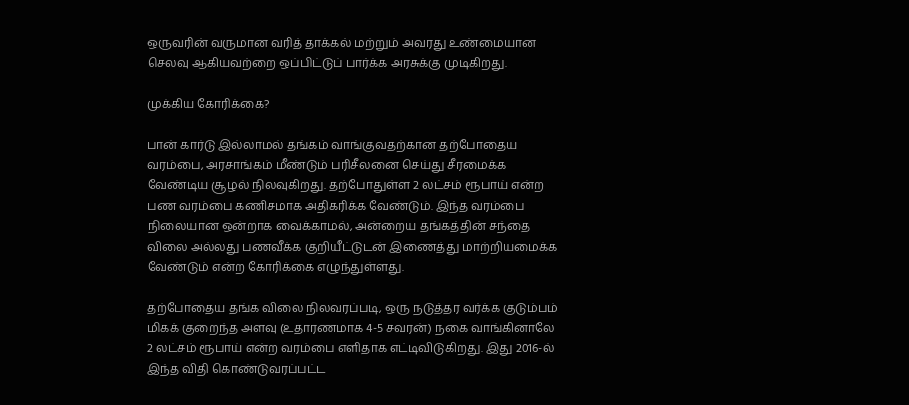ஒருவரின் வருமான வரித் தாக்கல் மற்றும் அவரது உண்மையான செலவு ஆகியவற்றை ஒப்பிட்டுப் பார்க்க அரசுக்கு முடிகிறது.

முக்கிய கோரிக்கை?

பான் கார்டு இல்லாமல் தங்கம் வாங்குவதற்கான தற்போதைய வரம்பை, அரசாங்கம் மீண்டும் பரிசீலனை செய்து சீரமைக்க வேண்டிய சூழல் நிலவுகிறது. தற்போதுள்ள 2 லட்சம் ரூபாய் என்ற பண வரம்பை கணிசமாக அதிகரிக்க வேண்டும். இந்த வரம்பை நிலையான ஒன்றாக வைக்காமல், அன்றைய தங்கத்தின் சந்தை விலை அல்லது பணவீக்க குறியீட்டுடன் இணைத்து மாற்றியமைக்க வேண்டும் என்ற கோரிக்கை எழுந்துள்ளது.

தற்போதைய தங்க விலை நிலவரப்படி, ஒரு நடுத்தர வர்க்க குடும்பம் மிகக் குறைந்த அளவு (உதாரணமாக 4-5 சவரன்) நகை வாங்கினாலே 2 லட்சம் ரூபாய் என்ற வரம்பை எளிதாக எட்டிவிடுகிறது. இது 2016-ல் இந்த விதி கொண்டுவரப்பட்ட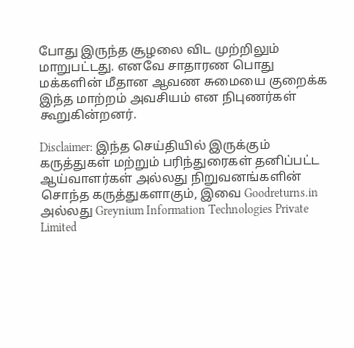போது இருந்த சூழலை விட முற்றிலும் மாறுபட்டது. எனவே சாதாரண பொது மக்களின் மீதான ஆவண சுமையை குறைக்க இந்த மாற்றம் அவசியம் என நிபுணர்கள் கூறுகின்றனர்.

Disclaimer: இந்த செய்தியில் இருக்கும் கருத்துகள் மற்றும் பரிந்துரைகள் தனிப்பட்ட ஆய்வாளர்கள் அல்லது நிறுவனங்களின் சொந்த கருத்துகளாகும், இவை Goodreturns.in அல்லது Greynium Information Technologies Private Limited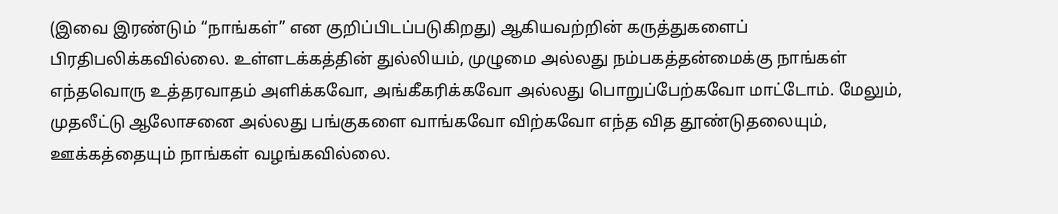(இவை இரண்டும் “நாங்கள்” என குறிப்பிடப்படுகிறது) ஆகியவற்றின் கருத்துகளைப் பிரதிபலிக்கவில்லை. உள்ளடக்கத்தின் துல்லியம், முழுமை அல்லது நம்பகத்தன்மைக்கு நாங்கள் எந்தவொரு உத்தரவாதம் அளிக்கவோ, அங்கீகரிக்கவோ அல்லது பொறுப்பேற்கவோ மாட்டோம். மேலும், முதலீட்டு ஆலோசனை அல்லது பங்குகளை வாங்கவோ விற்கவோ எந்த வித தூண்டுதலையும், ஊக்கத்தையும் நாங்கள் வழங்கவில்லை.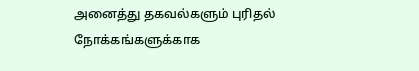அனைத்து தகவல்களும் புரிதல் நோக்கங்களுக்காக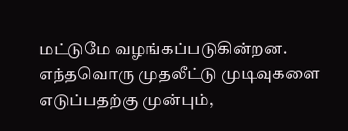மட்டுமே வழங்கப்படுகின்றன. எந்தவொரு முதலீட்டு முடிவுகளை எடுப்பதற்கு முன்பும்,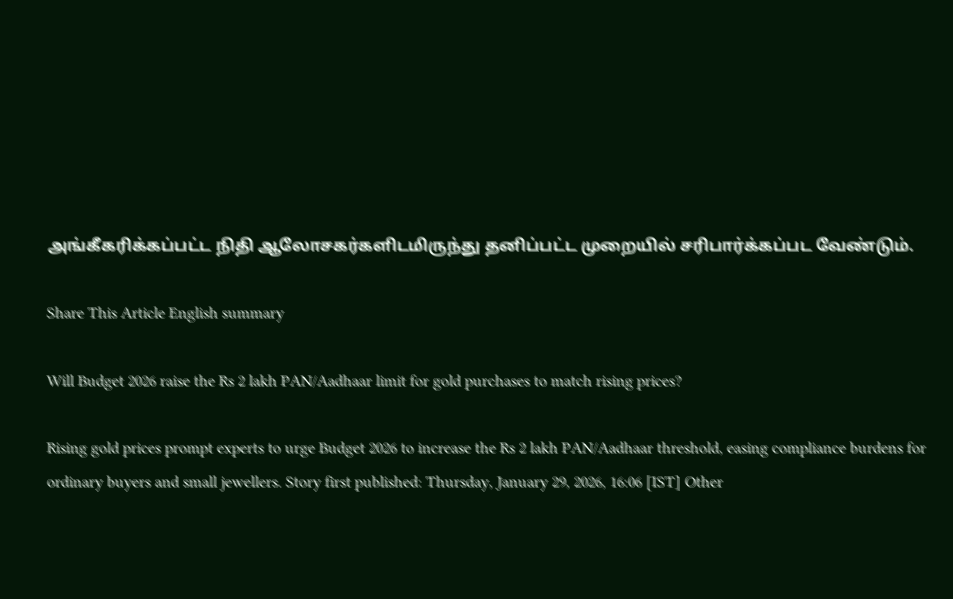அங்கீகரிக்கப்பட்ட நிதி ஆலோசகர்களிடமிருந்து தனிப்பட்ட முறையில் சரிபார்க்கப்பட வேண்டும்.

Share This Article English summary

Will Budget 2026 raise the Rs 2 lakh PAN/Aadhaar limit for gold purchases to match rising prices?

Rising gold prices prompt experts to urge Budget 2026 to increase the Rs 2 lakh PAN/Aadhaar threshold, easing compliance burdens for ordinary buyers and small jewellers. Story first published: Thursday, January 29, 2026, 16:06 [IST] Other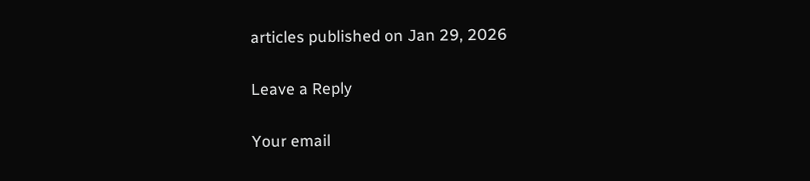articles published on Jan 29, 2026

Leave a Reply

Your email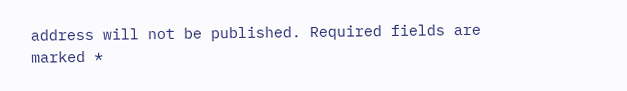address will not be published. Required fields are marked *